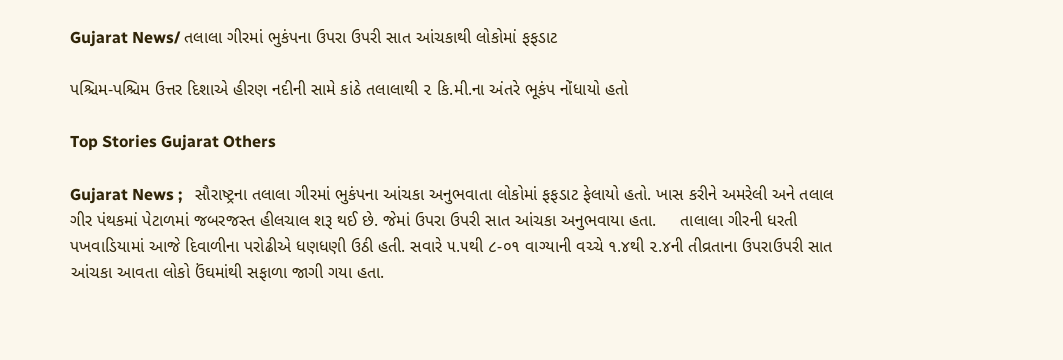Gujarat News/ તલાલા ગીરમાં ભુકંપના ઉપરા ઉપરી સાત આંચકાથી લોકોમાં ફફડાટ

પશ્ચિમ-પશ્ચિમ ઉત્તર દિશાએ હીરણ નદીની સામે કાંઠે તલાલાથી ૨ કિ.મી.ના અંતરે ભૂકંપ નોંધાયો હતો

Top Stories Gujarat Others

Gujarat News ;   સૌરાષ્ટ્રના તલાલા ગીરમાં ભુકંપના આંચકા અનુભવાતા લોકોમાં ફફડાટ ફેલાયો હતો. ખાસ કરીને અમરેલી અને તલાલ ગીર પંથકમાં પેટાળમાં જબરજસ્ત હીલચાલ શરૂ થઈ છે. જેમાં ઉપરા ઉપરી સાત આંચકા અનુભવાયા હતા.     તાલાલા ગીરની ધરતી પખવાડિયામાં આજે દિવાળીના પરોઢીએ ધણધણી ઉઠી હતી. સવારે ૫.૫થી ૮-૦૧ વાગ્યાની વચ્ચે ૧.૪થી ૨.૪ની તીવ્રતાના ઉપરાઉપરી સાત આંચકા આવતા લોકો ઉંઘમાંથી સફાળા જાગી ગયા હતા.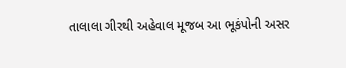તાલાલા ગીરથી અહેવાલ મૂજબ આ ભૂકંપોની અસર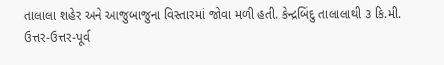તાલાલા શહેર અને આજુબાજુના વિસ્તારમાં જોવા મળી હતી. કેન્દ્રબિંદુ તાલાલાથી ૩ કિ.મી. ઉત્તર-ઉત્તર-પૂર્વ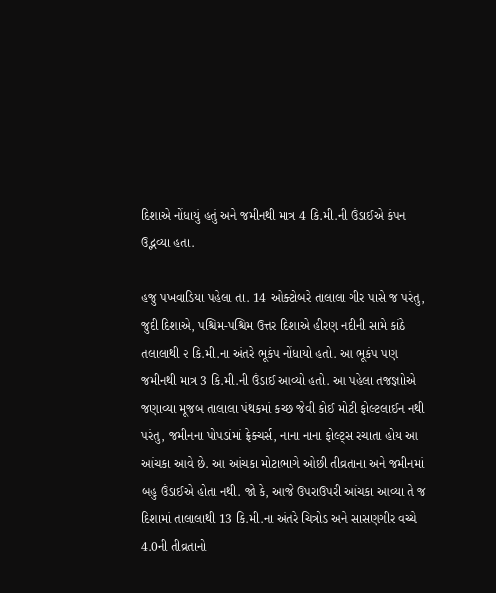દિશાએ નોંધાયું હતું અને જમીનથી માત્ર 4 કિ.મી.ની ઉંડાઈએ કંપન ઉદ્ભવ્યા હતા.

હજુ પખવાડિયા પહેલા તા. 14 ઓક્ટોબરે તાલાલા ગીર પાસે જ પરંતુ, જુદી દિશાએ, પશ્ચિમ-પશ્ચિમ ઉત્તર દિશાએ હીરણ નદીની સામે કાંઠે તલાલાથી ૨ કિ.મી.ના અંતરે ભૂકંપ નોંધાયો હતો. આ ભૂકંપ પણ જમીનથી માત્ર 3 કિ.મી.ની ઉંડાઈ આવ્યો હતો. આ પહેલા તજજ્ઞાોએ જણાવ્યા મૂજબ તાલાલા પંથકમાં કચ્છ જેવી કોઈ મોટી ફોલ્ટલાઈન નથી પરંતુ, જમીનના પોપડાંમાં ફ્રેક્ચર્સ, નાના નાના ફોલ્ટ્સ રચાતા હોય આ આંચકા આવે છે. આ આંચકા મોટાભાગે ઓછી તીવ્રતાના અને જમીનમાં બહુ ઉંડાઈએ હોતા નથી. જો કે, આજે ઉપરાઉપરી આંચકા આવ્યા તે જ દિશામાં તાલાલાથી 13 કિ.મી.ના અંતરે ચિત્રોડ અને સાસણગીર વચ્ચે 4.0ની તીવ્રતાનો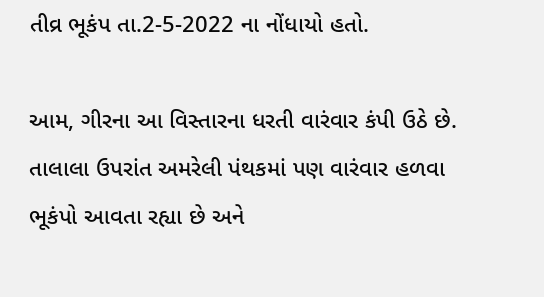તીવ્ર ભૂકંપ તા.2-5-2022 ના નોંધાયો હતો.

આમ, ગીરના આ વિસ્તારના ધરતી વારંવાર કંપી ઉઠે છે. તાલાલા ઉપરાંત અમરેલી પંથકમાં પણ વારંવાર હળવા ભૂકંપો આવતા રહ્યા છે અને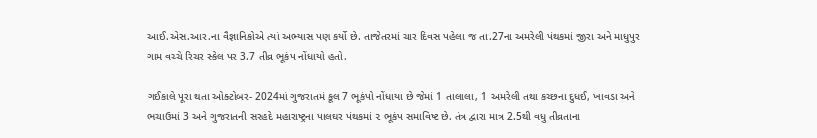આઈ.એસ.આર.ના વૈજ્ઞાનિકોએ ત્યાં અભ્યાસ પણ કર્યો છે. તાજેતરમાં ચાર દિવસ પહેલા જ તા.27ના અમરેલી પંથકમાં જીરા અને માધુપુર ગામ વચ્ચે રિચર સ્કેલ પર 3.7 તીવ્ર ભૂકંપ નોંધાયો હતો.

ગઈકાલે પૂરા થતા ઓક્ટોબર- 2024માં ગુજરાતમં કૂલ 7 ભૂકંપો નોંધાયા છે જેમાં 1 તાલાલા, 1 અમરેલી તથા કચ્છના દુધઈ, ખાવડા અને ભચાઉમાં 3 અને ગુજરાતની સરહદે મહારાષ્ટ્રના પાલઘર પંથકમાં ૨ ભૂકંપ સમાવિષ્ટ છે. તંત્ર દ્વારા માત્ર 2.5થી વધુ તીવ્રતાના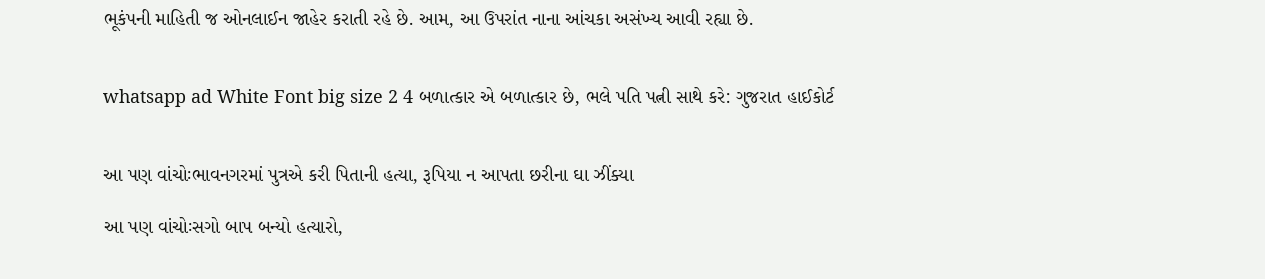ભૂકંપની માહિતી જ ઓનલાઈન જાહેર કરાતી રહે છે. આમ, આ ઉપરાંત નાના આંચકા અસંખ્ય આવી રહ્યા છે.


whatsapp ad White Font big size 2 4 બળાત્કાર એ બળાત્કાર છે, ભલે પતિ પત્ની સાથે કરે: ગુજરાત હાઈકોર્ટ


આ પણ વાંચોઃભાવનગરમાં પુત્રએ કરી પિતાની હત્યા, રૂપિયા ન આપતા છરીના ઘા ઝીંક્યા

આ પણ વાંચોઃસગો બાપ બન્યો હત્યારો,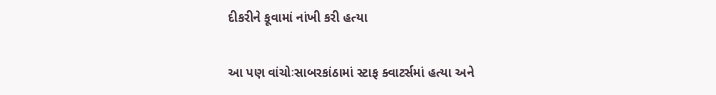દીકરીને કૂવામાં નાંખી કરી હત્યા

આ પણ વાંચોઃસાબરકાંઠામાં સ્ટાફ ક્વાટર્સમાં હત્યા અને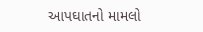આપઘાતનો મામલો